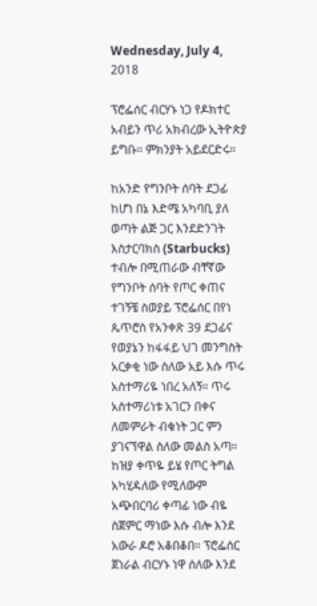Wednesday, July 4, 2018

ፕሮፌሰር ብርሃኑ ነጋ የዶክተር አብይን ጥሪ አክብረው ኢትዮጵያ ይግቡ። ምክንያት አይደርድሩ።

ከአንድ የግንቦት ሰባት ደጋፊ ከሆነ በኔ እድሜ አካባቢ ያለ ወጣት ልጅ ጋር እንደድንገት እስታርባክስ (Starbucks) ተብሎ በሚጠራው ብቸኛው የግንቦት ሰባት የጦር ቀጠና ተገኝቼ ስወያይ ፕሮፌሰር በየነ ጴጥሮስ የአንቀጽ 39 ደጋፊና የወያኔን ከፋፋይ ህገ መንግስት አርቃቂ ነው ስለው አይ እሱ ጥሩ አስተማሪዬ ነበረ አለኝ። ጥሩ አስተማሪነቱ አገርን በቀና ለመምራት ብቁነት ጋር ምን ያገናኘዋል ስለው መልስ አጣ። ከዝያ ቀጥዬ ይሄ የጦር ትግል አካሂዳለው የሚለውም አጭበርባሪ ቀጣፊ ነው ብዬ ስጀምር ማነው እሱ ብሎ እንደ አውራ ዶሮ አቆበቆበ። ፕሮፌሰር ጀነራል ብርሃኑ ነዋ ሰለው እንደ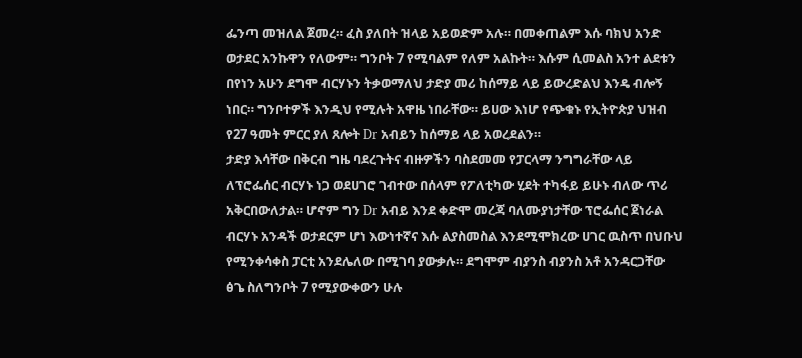ፌንጣ መዝለል ጀመረ። ፈስ ያለበት ዝላይ አይወድም አሉ። በመቀጠልም እሱ ባክህ አንድ ወታደር አንኩዋን የለውም። ግንቦት 7 የሚባልም የለም አልኩት። እሱም ሲመልስ አንተ ልደቱን በየነን አሁን ደግሞ ብርሃኑን ትቃወማለህ ታድያ መሪ ከሰማይ ላይ ይውረድልህ እንዴ ብሎኝ ነበር። ግንቦተዎች እንዲህ የሚሉት አዋዜ ነበራቸው። ይሀው እነሆ የጭቁኑ የኢትዮጵያ ህዝብ የ27 ዓመት ምርር ያለ ጸሎት Dr አብይን ከሰማይ ላይ አወረደልን።
ታድያ እሳቸው በቅርብ ግዜ ባደረጉትና ብዙዎችን ባስደመመ የፓርላማ ንግግራቸው ላይ ለፕሮፌሰር ብርሃኑ ነጋ ወደሀገሮ ገብተው በሰላም የፖለቲካው ሂደት ተካፋይ ይሁኑ ብለው ጥሪ አቅርበውለታል። ሆኖም ግን Dr አብይ እንደ ቀድሞ መረጃ ባለሙያነታቸው ፕሮፌሰር ጀነራል ብርሃኑ አንዳች ወታደርም ሆነ እውነተኛና እሱ ልያስመስል እንደሚሞክረው ሀገር ዉስጥ በህቡህ የሚንቀሳቀስ ፓርቲ አንደሌለው በሚገባ ያውቃሉ። ደግሞም ብያንስ ብያንስ አቶ አንዳርጋቸው ፅጌ ስለግንቦት 7 የሚያውቀውን ሁሉ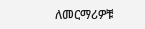ለመርማሪዎቹ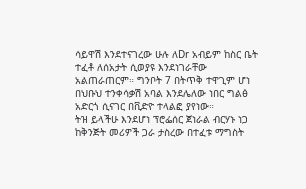ሳይዋሽ እንደተናገረው ሁሉ ለDr አብይም ከስር ቤት ተፈቶ ለሰአታት ሲወያዩ እንደነገራቸው አልጠራጠርም። ግንቦት 7 በትጥቅ ተዋጊም ሆነ በህቡህ ተንቀሳቃሽ አባል እንደሌለው ነበር ግልፅ አድርጎ ሲናገር በቪድዮ ተላልፎ ያየነው።
ትዝ ይላችሁ እንደሆነ ፕሮፌሰር ጀነራል ብርሃኑ ነጋ ከቅንጅት መሪዎች ጋራ ታስረው በተፈቱ ማግስት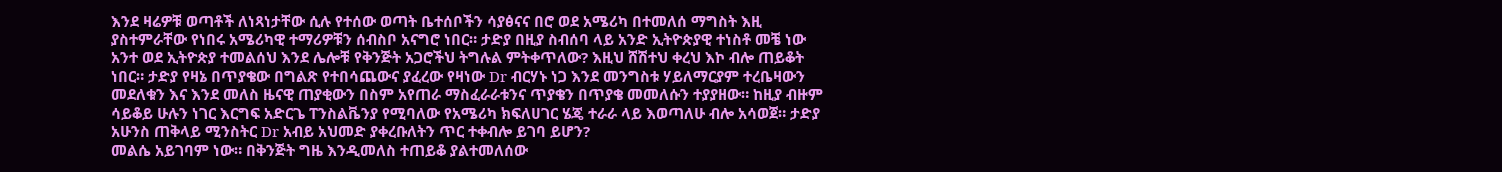እንደ ዛሬዎቹ ወጣቶች ለነጻነታቸው ሲሉ የተሰው ወጣት ቤተሰቦችን ሳያፅናና በሮ ወደ አሜሪካ በተመለሰ ማግስት እዚ ያስተምራቸው የነበሩ አሜሪካዊ ተማሪዎቹን ሰብስቦ አናግሮ ነበር። ታድያ በዚያ ስብሰባ ላይ አንድ ኢትዮጵያዊ ተነስቶ መቼ ነው አንተ ወደ ኢትዮጵያ ተመልሰህ እንደ ሌሎቹ የቅንጅት አጋሮችህ ትግሉል ምትቀጥለው? እዚህ ሸሽተህ ቀረህ እኮ ብሎ ጠይቆት ነበር። ታድያ የዛኔ በጥያቄው በግልጽ የተበሳጨውና ያፈረው የዛነው Dr ብርሃኑ ነጋ እንደ መንግስቱ ሃይለማርያም ተረቤዛውን መደለቁን እና እንደ መለስ ዜናዊ ጠያቂውን በስም አየጠራ ማስፈራራቱንና ጥያቄን በጥያቄ መመለሱን ተያያዘው። ከዚያ ብዙም ሳይቆይ ሁሉን ነገር እርግፍ አድርጌ ፐንስልቬንያ የሚባለው የአሜሪካ ክፍለሀገር ሄጄ ተራራ ላይ እወጣለሁ ብሎ አሳወጀ። ታድያ አሁንስ ጠቅላይ ሚንስትር Dr አብይ አህመድ ያቀረቡለትን ጥር ተቀብሎ ይገባ ይሆን?
መልሴ አይገባም ነው። በቅንጅት ግዜ እንዲመለስ ተጠይቆ ያልተመለሰው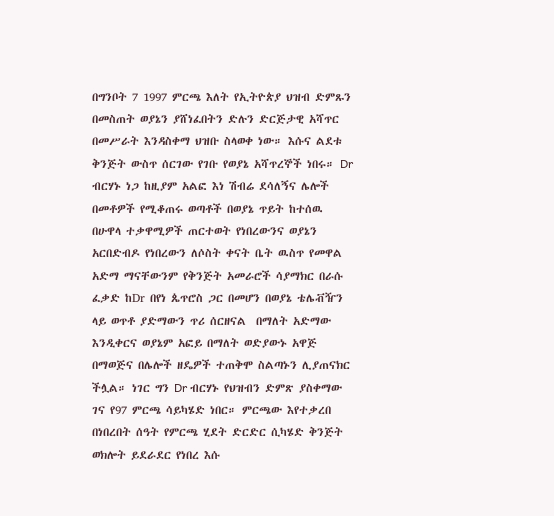በግንቦት 7 1997 ምርጫ እለት የኢትዮጵያ ህዝብ ድምጹን በመስጠት ወያኔን ያሸነፈበትን ድሉን ድርጅታዊ አሻጥር በመሥራት እንዳስቀማ ህዝቡ ስላወቀ ነው። እሱና ልደቱ ቅንጅት ውስጥ ሰርገው የገቡ የወያኔ አሻጥረኞች ነበሩ። Dr ብርሃኑ ነጋ ከዚያም አልፎ እነ ሽብሬ ደሳለኝና ሌሎች በመቶዎች የሚቆጠሩ ወጣቶች በወያኔ ጥይት ከተሰዉ በሁዋላ ተቃዋሚዎች ጠርተወት የነበረውንና ወያኔን አርበድብዶ የነበረውን ለሶስት ቀናት ቤት ዉስጥ የመዋል አድማ ማናቸውንም የቅንጅት አመራሮች ሳያማክር በራሱ ፈቃድ ከDr በየነ ጴጥሮስ ጋር በመሆን በወያኔ ቴሌቭዥን ላይ ወጥቶ ያድማውን ጥሪ ሰርዘናል  በማለት አድማው እንዲቀርና ወያኔም አፎይ በማለት ወድያውኑ አዋጅ በማወጅና በሌሎች ዘዴዎች ተጠቅሞ ስልጣኑን ሊያጠናክር ችሏል። ነገር ግን Dr ብርሃኑ የህዝብን ድምጽ ያስቀማው ገና የ97 ምርጫ ሳይካሄድ ነበር። ምርጫው እየተቃረበ በነበረበት ሰዓት የምርጫ ሂደት ድርድር ሲካሄድ ቅንጅት ወክሎት ይደራደር የነበረ እሱ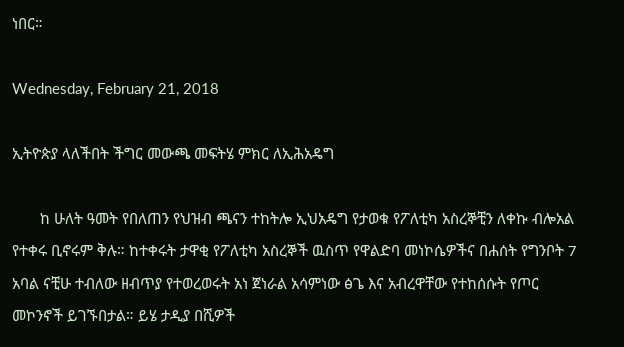ነበር።

Wednesday, February 21, 2018

ኢትዮጵያ ላለችበት ችግር መውጫ መፍትሄ ምክር ለኢሕአዴግ

       ከ ሁለት ዓመት የበለጠን የህዝብ ጫናን ተከትሎ ኢህአዴግ የታወቁ የፖለቲካ አስረኞቺን ለቀኩ ብሎአል የተቀሩ ቢኖሩም ቅሉ። ከተቀሩት ታዋቂ የፖለቲካ አስረኞች ዉስጥ የዋልድባ መነኮሴዎችና በሐሰት የግንቦት 7 አባል ናቺሁ ተብለው ዘብጥያ የተወረወሩት አነ ጀነራል አሳምነው ፅጌ እና አብረዋቸው የተከሰሱት የጦር መኮንኖች ይገኙበታል። ይሄ ታዲያ በሺዎች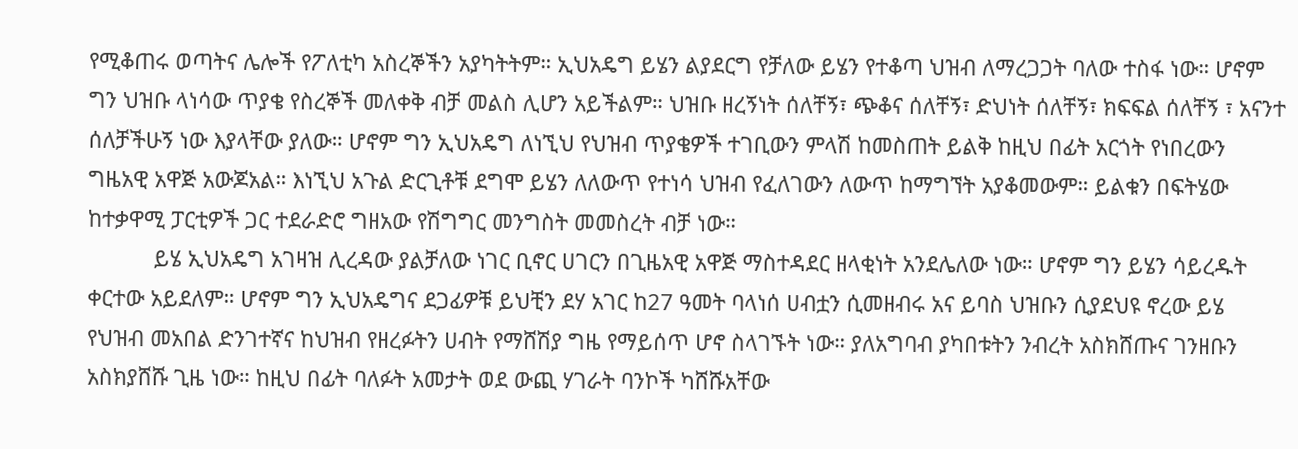የሚቆጠሩ ወጣትና ሌሎች የፖለቲካ አስረኞችን አያካትትም። ኢህአዴግ ይሄን ልያደርግ የቻለው ይሄን የተቆጣ ህዝብ ለማረጋጋት ባለው ተስፋ ነው። ሆኖም ግን ህዝቡ ላነሳው ጥያቄ የስረኞች መለቀቅ ብቻ መልስ ሊሆን አይችልም። ህዝቡ ዘረኝነት ሰለቸኝ፣ ጭቆና ሰለቸኝ፣ ድህነት ሰለቸኝ፣ ክፍፍል ሰለቸኝ ፣ አናንተ ሰለቻችሁኝ ነው እያላቸው ያለው። ሆኖም ግን ኢህአዴግ ለነኚህ የህዝብ ጥያቄዎች ተገቢውን ምላሽ ከመስጠት ይልቅ ከዚህ በፊት አርጎት የነበረውን ግዜአዊ አዋጅ አውጆአል። እነኚህ አጉል ድርጊቶቹ ደግሞ ይሄን ለለውጥ የተነሳ ህዝብ የፈለገውን ለውጥ ከማግኘት አያቆመውም። ይልቁን በፍትሄው ከተቃዋሚ ፓርቲዎች ጋር ተደራድሮ ግዘአው የሽግግር መንግስት መመስረት ብቻ ነው።
           ይሄ ኢህአዴግ አገዛዝ ሊረዳው ያልቻለው ነገር ቢኖር ሀገርን በጊዜአዊ አዋጅ ማስተዳደር ዘላቂነት አንደሌለው ነው። ሆኖም ግን ይሄን ሳይረዱት ቀርተው አይደለም። ሆኖም ግን ኢህአዴግና ደጋፊዎቹ ይህቺን ደሃ አገር ከ27 ዓመት ባላነሰ ሀብቷን ሲመዘብሩ አና ይባስ ህዝቡን ሲያደህዩ ኖረው ይሄ የህዝብ መአበል ድንገተኛና ከህዝብ የዘረፉትን ሀብት የማሸሽያ ግዜ የማይሰጥ ሆኖ ስላገኙት ነው። ያለአግባብ ያካበቱትን ንብረት አስክሸጡና ገንዘቡን አስክያሸሹ ጊዜ ነው። ከዚህ በፊት ባለፉት አመታት ወደ ውጪ ሃገራት ባንኮች ካሸሹአቸው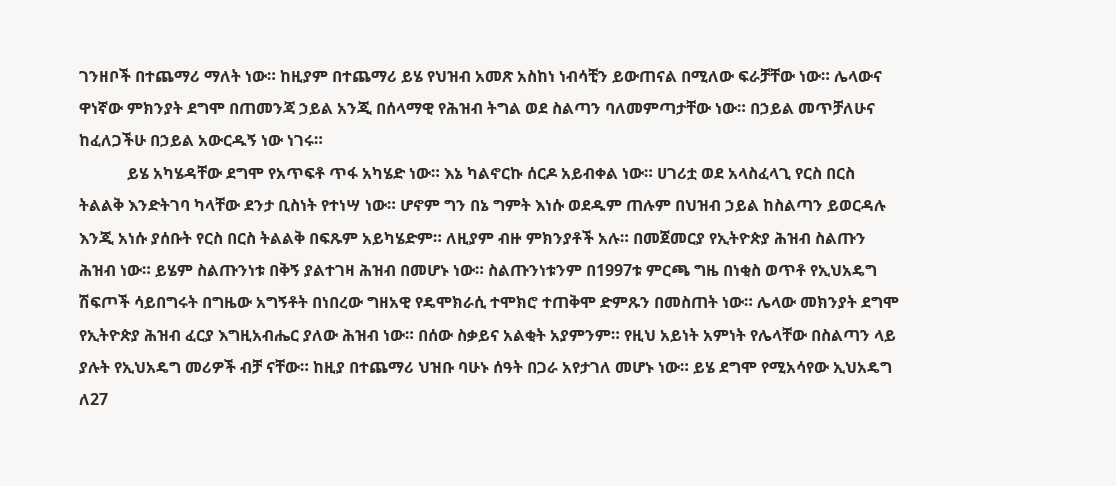ገንዘቦች በተጨማሪ ማለት ነው። ከዚያም በተጨማሪ ይሄ የህዝብ አመጽ አስከነ ነብሳቺን ይውጠናል በሚለው ፍራቻቸው ነው። ሌላውና ዋነኛው ምክንያት ደግሞ በጠመንጃ ኃይል አንጂ በሰላማዊ የሕዝብ ትግል ወደ ስልጣን ባለመምጣታቸው ነው። በኃይል መጥቻለሁና ከፈለጋችሁ በኃይል አውርዱኝ ነው ነገሩ።
            ይሄ አካሄዳቸው ደግሞ የአጥፍቶ ጥፋ አካሄድ ነው። እኔ ካልኖርኩ ሰርዶ አይብቀል ነው። ሀገሪቷ ወደ አላስፈላጊ የርስ በርስ ትልልቅ እንድትገባ ካላቸው ደንታ ቢስነት የተነሣ ነው። ሆኖም ግን በኔ ግምት እነሱ ወደዱም ጠሉም በህዝብ ኃይል ከስልጣን ይወርዳሉ እንጂ አነሱ ያሰቡት የርስ በርስ ትልልቅ በፍጹም አይካሄድም። ለዚያም ብዙ ምክንያቶች አሉ። በመጀመርያ የኢትዮጵያ ሕዝብ ስልጡን ሕዝብ ነው። ይሄም ስልጡንነቱ በቅኝ ያልተገዛ ሕዝብ በመሆኑ ነው። ስልጡንነቱንም በ1997ቱ ምርጫ ግዜ በነቂስ ወጥቶ የኢህአዴግ ሽፍጦች ሳይበግሩት በግዜው አግኝቶት በነበረው ግዘአዊ የዴሞክራሲ ተሞክሮ ተጠቅሞ ድምጹን በመስጠት ነው። ሌላው መክንያት ደግሞ የኢትዮጵያ ሕዝብ ፈርያ እግዚአብሔር ያለው ሕዝብ ነው። በሰው ስቃይና አልቂት አያምንም። የዚህ አይነት አምነት የሌላቸው በስልጣን ላይ ያሉት የኢህአዴግ መሪዎች ብቻ ናቸው። ከዚያ በተጨማሪ ህዝቡ ባሁኑ ሰዓት በጋራ አየታገለ መሆኑ ነው። ይሄ ደግሞ የሚአሳየው ኢህአዴግ ለ27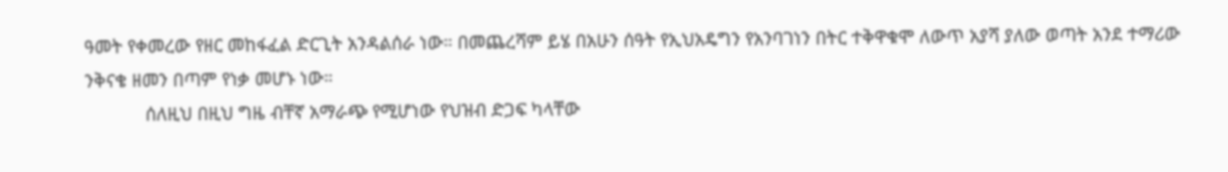ዓመት የቀመረው የዘር መከፋፈል ድርጊት አንዳልሰራ ነው። በመጨረሻም ይሄ በአሁን ሰዓት የኢህአዴግን የአንባገነን በትር ተቅዋቁሞ ለውጥ አያሻ ያለው ወጣት አንደ ተማሪው ንቅናቄ ዘመን በጣም የነቃ መሆኑ ነው።
            ሰለዚህ በዚህ ግዜ ብቸኛ አማራጭ የሚሆነው የህዝብ ድጋፍ ካላቸው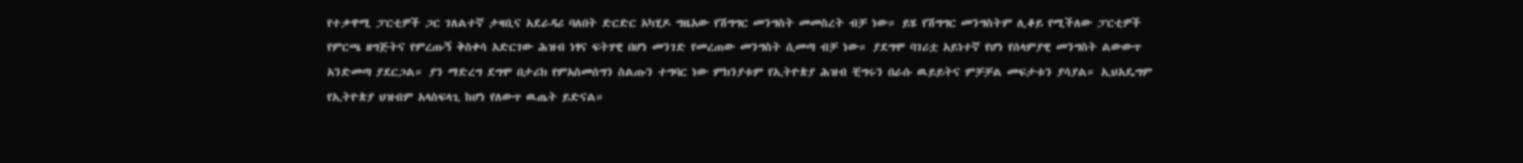የተቃዋሚ ፓርቲዎች ጋር ገለልተኛ ታዛቢና አደራዳሪ ባለበት ድርድር አካሂዶ ግዜአው የሽግግር መንግስት መመስረት ብቻ ነው። ይሄ የሽግግር መንግስትም ሊቆይ የሚችለው ፓርቲዎች የምርጫ ዘግጅትና የምረጡኝ ቅስቀሳ አድርገው ሕዝብ ነፃና ፍትሃዊ በሆነ መንገድ የመረጠው መንግስት ሲመጣ ብቻ ነው። ያደግሞ ባገሪቷ አይነተኛ የሆነ የሰላምያዊ መንግስት ልውውጥ አንድመጣ ያደርጋል። ያን ማድረግ ደግሞ በታሪክ የምአስመሰግን ስልጡን ተግባር ነው ምክንያቱም የኢትዮጵያ ሕዝብ ቺግሩን በራሱ ዉይይትና ምቻቻል መፍታቱን ያሳያል። ኢህአዴግም የኢትዮጵያ ህዝብም አላስፍላጊ ከሆነ የለውጥ ዉጤት ይድናል።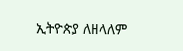ኢትዮጵያ ለዘላለም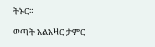ትኑር።

ወጣት አልአዛር ታምር